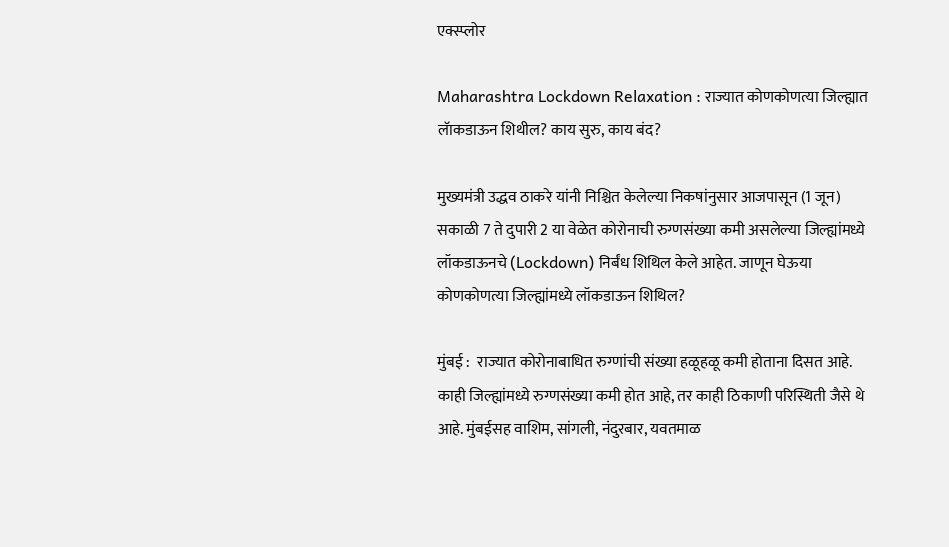एक्स्प्लोर

Maharashtra Lockdown Relaxation : राज्यात कोणकोणत्या जिल्ह्यात लॅाकडाऊन शिथील? काय सुरु, काय बंद?

मुख्यमंत्री उद्धव ठाकरे यांनी निश्चित केलेल्या निकषांनुसार आजपासून (1 जून) सकाळी 7 ते दुपारी 2 या वेळेत कोरोनाची रुग्णसंख्या कमी असलेल्या जिल्ह्यांमध्ये लॉकडाऊनचे (Lockdown) निर्बंध शिथिल केले आहेत. जाणून घेऊया कोणकोणत्या जिल्ह्यांमध्ये लॉकडाऊन शिथिल?

मुंबई :  राज्यात कोरोनाबाधित रुग्णांची संख्या हळूहळू कमी होताना दिसत आहे. काही जिल्ह्यांमध्ये रुग्णसंख्या कमी होत आहे, तर काही ठिकाणी परिस्थिती जैसे थे आहे. मुंबईसह वाशिम, सांगली, नंदुरबार, यवतमाळ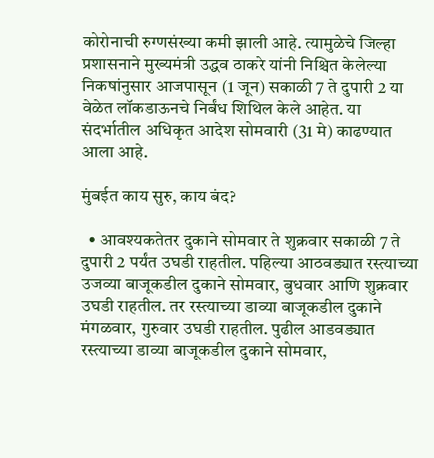कोरोनाची रुग्णसंख्या कमी झाली आहे. त्यामुळेचे जिल्हा प्रशासनाने मुख्यमंत्री उद्धव ठाकरे यांनी निश्चित केलेल्या निकषांनुसार आजपासून (1 जून) सकाळी 7 ते दुपारी 2 या वेळेत लॉकडाऊनचे निर्बंध शिथिल केले आहेत. या संदर्भातील अधिकृत आदेश सोमवारी (31 मे) काढण्यात आला आहे.

मुंबईत काय सुरु, काय बंद?

  • आवश्यकतेतर दुकाने सोमवार ते शुक्रवार सकाळी 7 ते दुपारी 2 पर्यंत उघडी राहतील. पहिल्या आठवड्यात रस्त्याच्या उजव्या बाजूकडील दुकाने सोमवार, बुधवार आणि शुक्रवार उघडी राहतील. तर रस्त्याच्या डाव्या बाजूकडील दुकाने मंगळवार, गुरुवार उघडी राहतील. पुढील आडवड्यात रस्त्याच्या डाव्या बाजूकडील दुकाने सोमवार,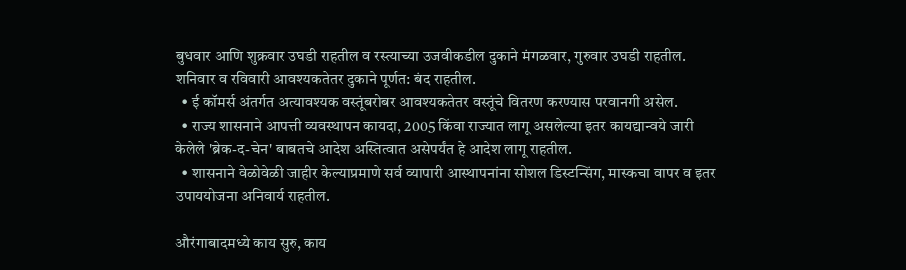बुधवार आणि शुक्रवार उघडी राहतील व रस्त्याच्या उजवीकडील दुकाने मंगळवार, गुरुवार उघडी राहतील. शनिवार व रविवारी आवश्यकतेतर दुकाने पूर्णत: बंद राहतील.
  • ई कॉमर्स अंतर्गत अत्यावश्यक वस्तूंबरोबर आवश्यकतेतर वस्तूंचे वितरण करण्यास परवानगी असेल.
  • राज्य शासनाने आपत्ती व्यवस्थापन कायदा, 2005 किंवा राज्यात लागू असलेल्या इतर कायद्यान्वये जारी केलेले 'ब्रेक-द-चेन' बाबतचे आदेश अस्तित्वात असेपर्यंत हे आदेश लागू राहतील.
  • शासनाने वेळोवेळी जाहीर केल्याप्रमाणे सर्व व्यापारी आस्थापनांना सोशल डिस्टन्सिंग, मास्कचा वापर व इतर उपाययोजना अनिवार्य राहतील.

औरंगाबादमध्ये काय सुरु, काय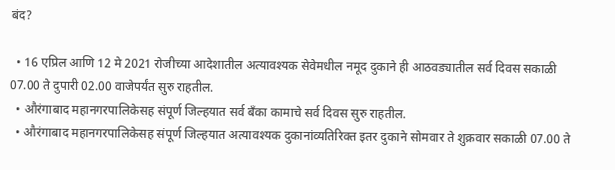बंद?

  • 16 एप्रिल आणि 12 मे 2021 रोजीच्या आदेशातील अत्यावश्यक सेवेमधील नमूद दुकाने ही आठवड्यातील सर्व दिवस सकाळी 07.00 ते दुपारी 02.00 वाजेपर्यंत सुरु राहतील.
  • औरंगाबाद महानगरपालिकेसह संपूर्ण जिल्हयात सर्व बँका कामाचे सर्व दिवस सुरु राहतील.
  • औरंगाबाद महानगरपालिकेसह संपूर्ण जिल्हयात अत्यावश्यक दुकानांव्यतिरिक्त इतर दुकाने सोमवार ते शुक्रवार सकाळी 07.00 ते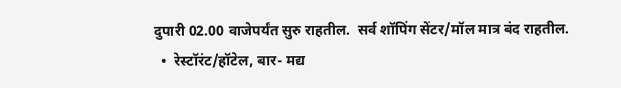दुपारी 02.00 वाजेपर्यंत सुरु राहतील.  सर्व शॉपिंग सेंटर/मॉल मात्र बंद राहतील.
  •  रेस्टॉरंट/हॉटेल, बार- मद्य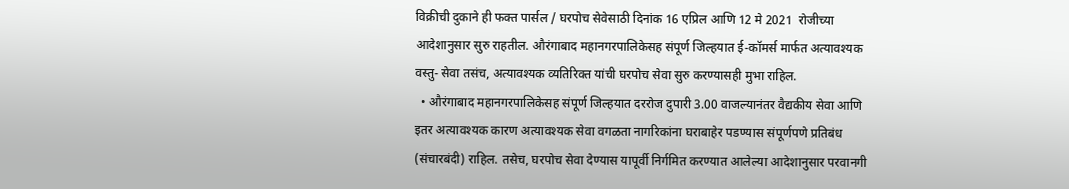विक्रीची दुकाने ही फक्त पार्सल / घरपोच सेवेसाठी दिनांक 16 एप्रिल आणि 12 मे 2021  रोजीच्या आदेशानुसार सुरु राहतील. औरंगाबाद महानगरपालिकेसह संपूर्ण जिल्हयात ई-कॉमर्स मार्फत अत्यावश्यक वस्तु- सेवा तसंच, अत्यावश्यक व्यतिरिक्त यांची घरपोच सेवा सुरु करण्यासही मुभा राहिल.
  • औरंगाबाद महानगरपालिकेसह संपूर्ण जिल्हयात दररोज दुपारी 3.00 वाजल्यानंतर वैद्यकीय सेवा आणि इतर अत्यावश्यक कारण अत्यावश्यक सेवा वगळता नागरिकांना घराबाहेर पडण्यास संपूर्णपणे प्रतिबंध (संचारबंदी) राहिल. तसेच, घरपोच सेवा देण्यास यापूर्वी निर्गमित करण्यात आलेल्या आदेशानुसार परवानगी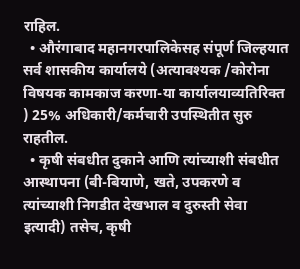राहिल.
  • औरंगाबाद महानगरपालिकेसह संपूर्ण जिल्हयात सर्व शासकीय कार्यालये (अत्यावश्यक /कोरोना विषयक कामकाज करणा-या कार्यालयाव्यतिरिक्त ) 25% अधिकारी/कर्मचारी उपस्थितीत सुरु राहतील.
  • कृषी संबधीत दुकाने आणि त्यांच्याशी संबधीत आस्थापना (बी-बियाणे, खते, उपकरणे व त्यांच्याशी निगडीत देखभाल व दुरुस्ती सेवा इत्यादी) तसेच, कृषी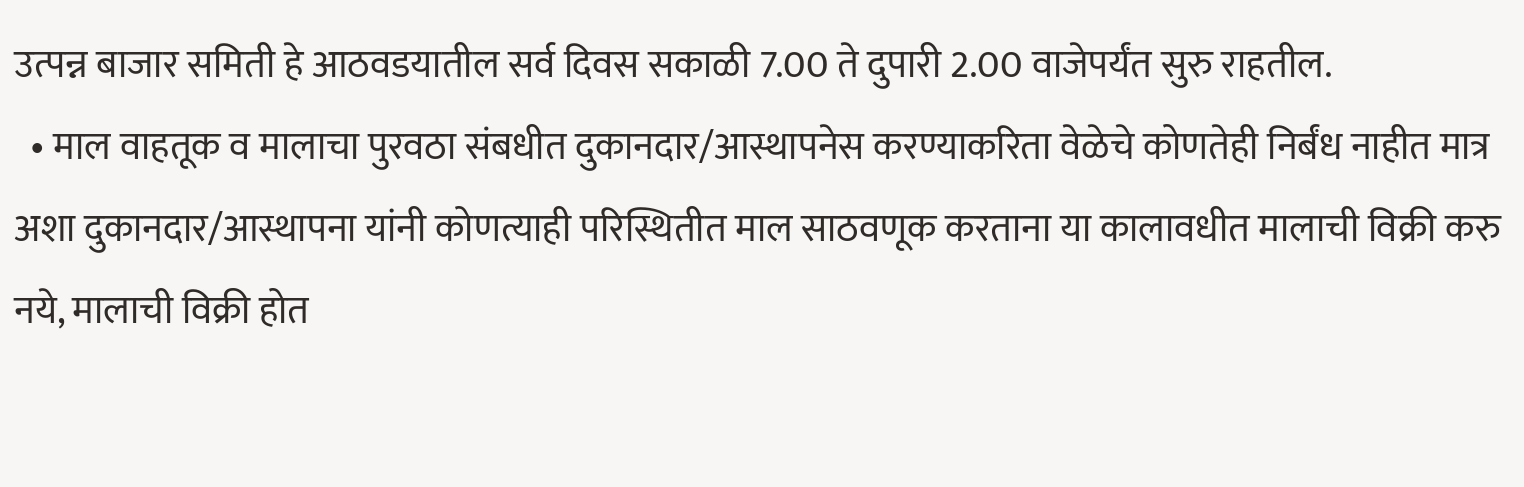उत्पन्न बाजार समिती हे आठवडयातील सर्व दिवस सकाळी 7.00 ते दुपारी 2.00 वाजेपर्यंत सुरु राहतील.
  • माल वाहतूक व मालाचा पुरवठा संबधीत दुकानदार/आस्थापनेस करण्याकरिता वेळेचे कोणतेही निर्बंध नाहीत मात्र अशा दुकानदार/आस्थापना यांनी कोणत्याही परिस्थितीत माल साठवणूक करताना या कालावधीत मालाची विक्री करु नये, मालाची विक्री होत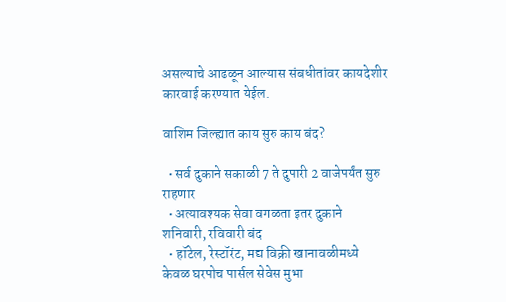असल्याचे आढळून आल्यास संबधीतांवर कायदेशीर कारवाई करण्यात येईल.

वाशिम जिल्ह्यात काय सुरु काय बंद?

  • सर्व दुकाने सकाळी 7 ते दुपारी 2 वाजेपर्यंत सुरु राहणार
  • अत्यावश्यक सेवा वगळता इतर दुकाने शनिवारी, रविवारी बंद
  • हॉटेल, रेस्टॉरंट, मद्य विक्री खानावळीमध्ये केवळ घरपोच पार्सल सेवेस मुभा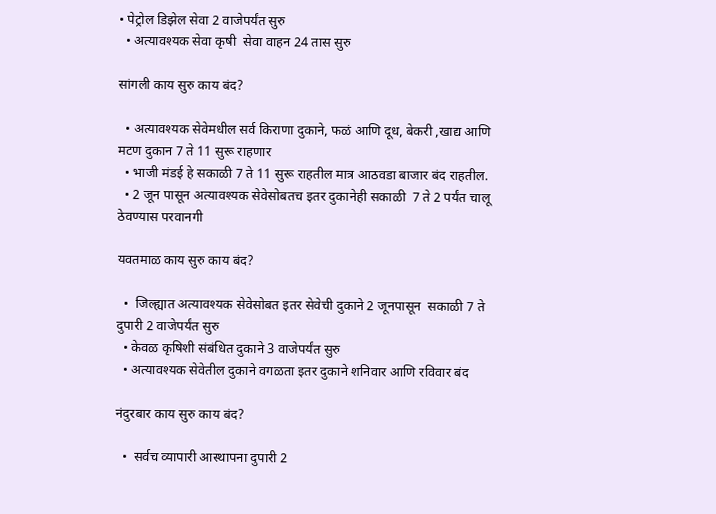• पेट्रोल डिझेल सेवा 2 वाजेपर्यंत सुरु
  • अत्यावश्यक सेवा कृषी  सेवा वाहन 24 तास सुरु

सांगली काय सुरु काय बंद?

  • अत्यावश्यक सेवेमधील सर्व किराणा दुकाने, फळं आणि दूध, बेकरी ,खाद्य आणि मटण दुकान 7 ते 11 सुरू राहणार
  • भाजी मंडई हे सकाळी 7 ते 11 सुरू राहतील मात्र आठवडा बाजार बंद राहतील.
  • 2 जून पासून अत्यावश्यक सेवेसोबतच इतर दुकानेही सकाळी  7 ते 2 पर्यंत चालू ठेवण्यास परवानगी

यवतमाळ काय सुरु काय बंद?

  •  जिल्ह्यात अत्यावश्यक सेवेसोबत इतर सेवेची दुकाने 2 जूनपासून  सकाळी 7 ते  दुपारी 2 वाजेपर्यंत सुरु
  • केवळ कृषिशी संबंधित दुकाने 3 वाजेपर्यंत सुरु
  • अत्यावश्यक सेवेतील दुकाने वगळता इतर दुकाने शनिवार आणि रविवार बंद

नंदुरबार काय सुरु काय बंद?

  •  सर्वच व्यापारी आस्थापना दुपारी 2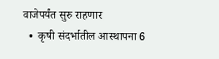वाजेपर्यंत सुरु राहणार
  •  कृषी संदर्भातील आस्थापना 6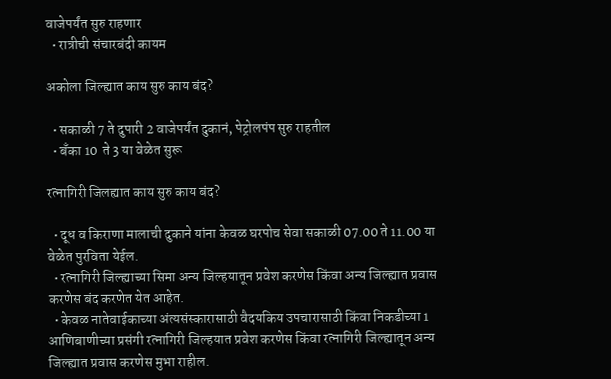वाजेपर्यंत सुरु राहणार
  • रात्रीची संचारबंदी कायम

अकोला जिल्ह्यात काय सुरु काय बंद?

  • सकाळी 7 ते दुपारी 2 वाजेपर्यंत दुकानं, पेट्रोलपंप सुरु राहतील
  • बँका 10  ते 3 या वेळेत सुरू

रत्नागिरी जिलह्यात काय सुरु काय बंद?

  • दूध व किराणा मालाची दुकाने यांना केवळ घरपोच सेवा सकाळी 07.00 ते 11.00 या वेळेत पुरविता येईल.
  • रत्नागिरी जिल्ह्याच्या सिमा अन्य जिल्हयातून प्रवेश करणेस किंवा अन्य जिल्ह्यात प्रवास करणेस बंद करणेत येत आहेत.
  • केवळ नातेवाईकाच्या अंत्यसंस्कारासाठी वैदयकिय उपचारासाठी किंवा निकडीच्या 1 आणिबाणीच्या प्रसंगी रत्नागिरी जिल्हयात प्रवेश करणेस किंवा रत्नागिरी जिल्ह्यातून अन्य जिल्ह्यात प्रवास करणेस मुभा राहील.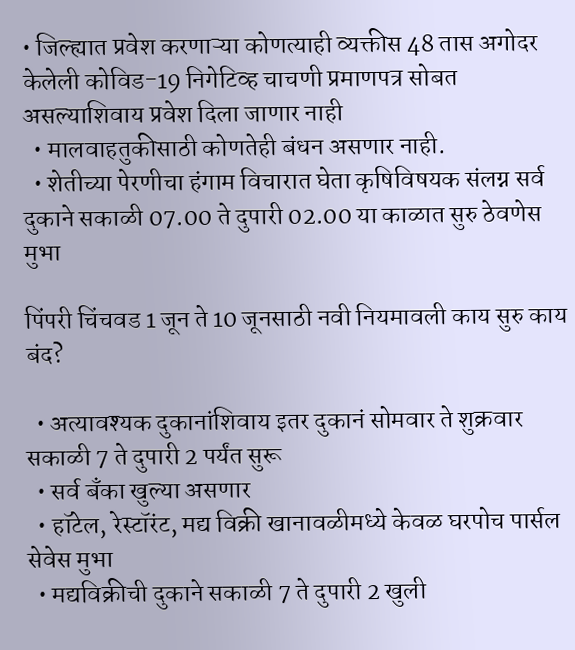• जिल्ह्यात प्रवेश करणाऱ्या कोणत्याही व्यक्तीस 48 तास अगोदर केलेली कोविड-19 निगेटिव्ह चाचणी प्रमाणपत्र सोबत असल्याशिवाय प्रवेश दिला जाणार नाही
  • मालवाहतुकीसाठी कोणतेही बंधन असणार नाही.
  • शेतीच्या पेरणीचा हंगाम विचारात घेता कृषिविषयक संलग्न सर्व दुकाने सकाळी 07.00 ते दुपारी 02.00 या काळात सुरु ठेवणेस मुभा

पिंपरी चिंचवड 1 जून ते 10 जूनसाठी नवी नियमावली काय सुरु काय बंद?

  • अत्यावश्यक दुकानांशिवाय इतर दुकानं सोमवार ते शुक्रवार सकाळी 7 ते दुपारी 2 पर्यंत सुरू
  • सर्व बँका खुल्या असणार
  • हॉटेल, रेस्टॉरंट, मद्य विक्री खानावळीमध्ये केवळ घरपोच पार्सल सेवेस मुभा
  • मद्यविक्रीची दुकाने सकाळी 7 ते दुपारी 2 खुली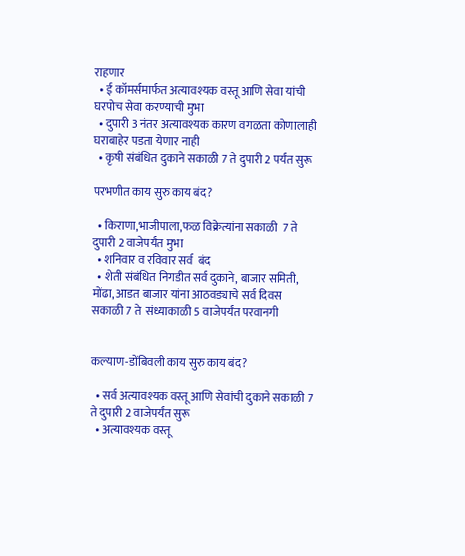राहणार
  • ई कॉमर्समार्फत अत्यावश्यक वस्तू आणि सेवा यांची घरपोच सेवा करण्याची मुभा
  • दुपारी 3 नंतर अत्यावश्यक कारण वगळता कोणालाही घराबाहेर पडता येणार नाही
  • कृषी संबंधित दुकाने सकाळी 7 ते दुपारी 2 पर्यंत सुरू

परभणीत काय सुरु काय बंद?

  • किराणा,भाजीपाला,फळ विक्रेत्यांना सकाळी  7 ते दुपारी 2 वाजेपर्यंत मुभा
  • शनिवार व रविवार सर्व  बंद
  • शेती संबंधित निगडीत सर्व दुकाने, बाजार समिती, मोंढा, आडत बाजार यांना आठवड्याचे सर्व दिवस सकाळी 7 ते  संध्याकाळी 5 वाजेपर्यंत परवानगी


कल्याण-डोंबिवली काय सुरु काय बंद?

  • सर्व अत्यावश्यक वस्तू आणि सेवांची दुकाने सकाळी 7 ते दुपारी 2 वाजेपर्यंत सुरू
  • अत्यावश्यक वस्तू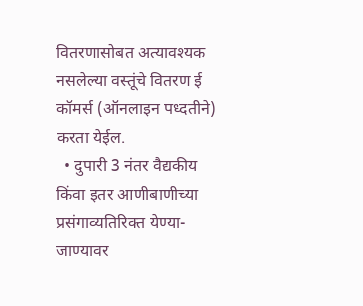वितरणासोबत अत्यावश्यक नसलेल्या वस्तूंचे वितरण ई कॉमर्स (ऑनलाइन पध्दतीने) करता येईल.
  • दुपारी 3 नंतर वैद्यकीय किंवा इतर आणीबाणीच्या प्रसंगाव्यतिरिक्त येण्या-जाण्यावर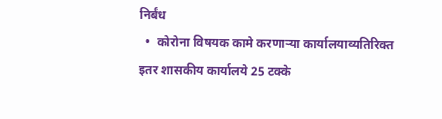निर्बंध
  •  कोरोना विषयक कामे करणाऱ्या कार्यालयाव्यतिरिक्त इतर शासकीय कार्यालये 25 टक्के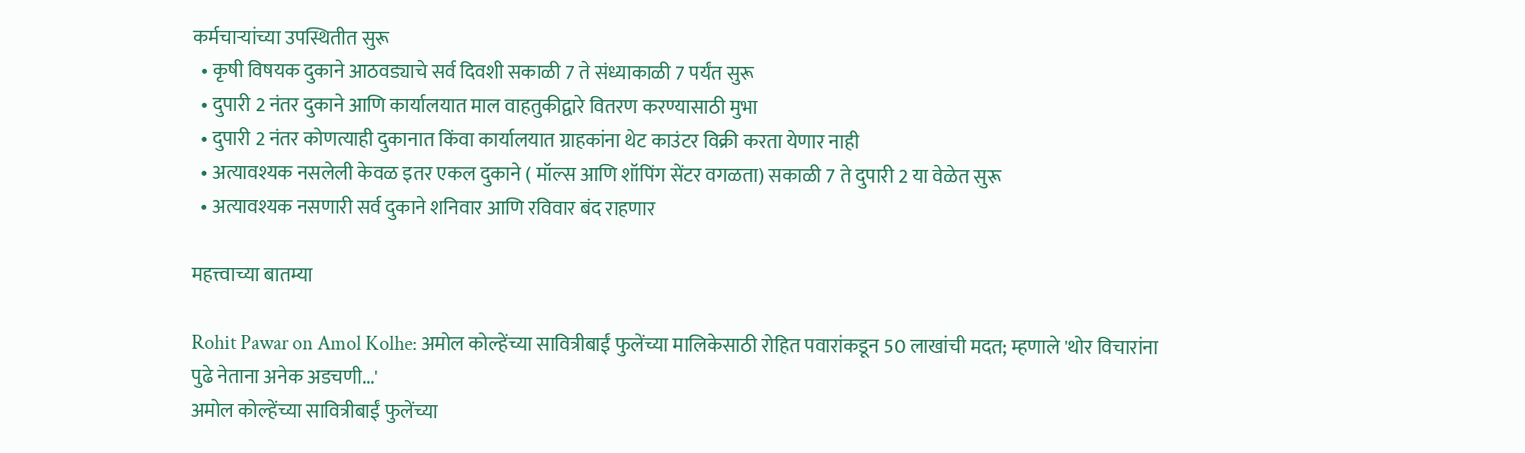कर्मचाऱ्यांच्या उपस्थितीत सुरू
  • कृषी विषयक दुकाने आठवड्याचे सर्व दिवशी सकाळी 7 ते संध्याकाळी 7 पर्यंत सुरू
  • दुपारी 2 नंतर दुकाने आणि कार्यालयात माल वाहतुकीद्वारे वितरण करण्यासाठी मुभा
  • दुपारी 2 नंतर कोणत्याही दुकानात किंवा कार्यालयात ग्राहकांना थेट काउंटर विक्री करता येणार नाही
  • अत्यावश्यक नसलेली केवळ इतर एकल दुकाने ( मॉल्स आणि शॉपिंग सेंटर वगळता) सकाळी 7 ते दुपारी 2 या वेळेत सुरू
  • अत्यावश्यक नसणारी सर्व दुकाने शनिवार आणि रविवार बंद राहणार

महत्त्वाच्या बातम्या

Rohit Pawar on Amol Kolhe: अमोल कोल्हेंच्या सावित्रीबाईं फुलेंच्या मालिकेसाठी रोहित पवारांकडून 50 लाखांची मदत; म्हणाले 'थोर विचारांना पुढे नेताना अनेक अडचणी...'
अमोल कोल्हेंच्या सावित्रीबाईं फुलेंच्या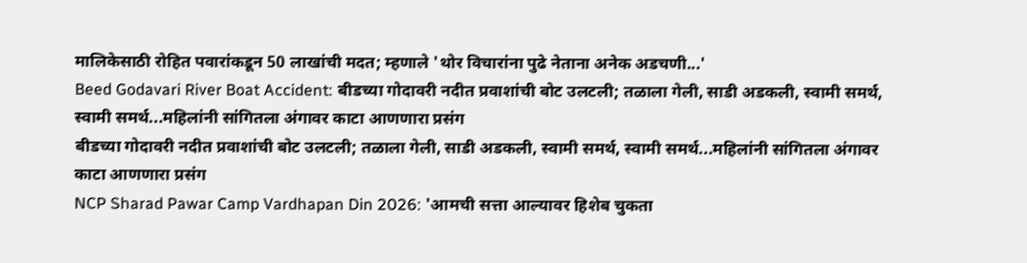मालिकेसाठी रोहित पवारांकडून 50 लाखांची मदत; म्हणाले 'थोर विचारांना पुढे नेताना अनेक अडचणी...'
Beed Godavari River Boat Accident: बीडच्या गोदावरी नदीत प्रवाशांची बोट उलटली; तळाला गेली, साडी अडकली, स्वामी समर्थ, स्वामी समर्थ...महिलांनी सांगितला अंगावर काटा आणणारा प्रसंग
बीडच्या गोदावरी नदीत प्रवाशांची बोट उलटली; तळाला गेली, साडी अडकली, स्वामी समर्थ, स्वामी समर्थ...महिलांनी सांगितला अंगावर काटा आणणारा प्रसंग
NCP Sharad Pawar Camp Vardhapan Din 2026: 'आमची सत्ता आल्यावर हिशेब चुकता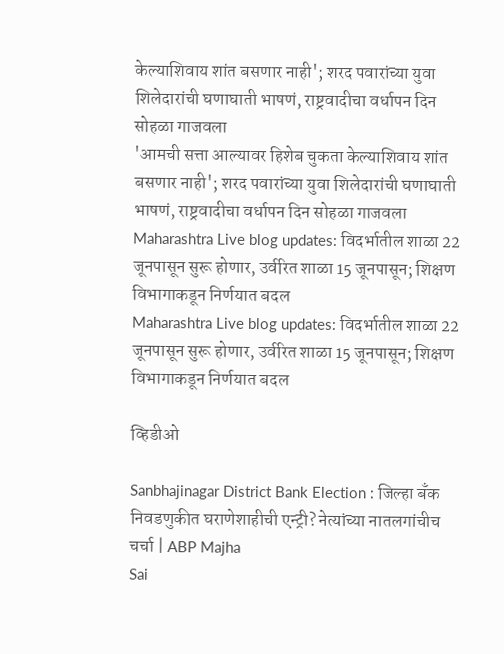केल्याशिवाय शांत बसणार नाही'; शरद पवारांच्या युवा शिलेदारांची घणाघाती भाषणं, राष्ट्रवादीचा वर्धापन दिन सोहळा गाजवला
'आमची सत्ता आल्यावर हिशेब चुकता केल्याशिवाय शांत बसणार नाही'; शरद पवारांच्या युवा शिलेदारांची घणाघाती भाषणं, राष्ट्रवादीचा वर्धापन दिन सोहळा गाजवला
Maharashtra Live blog updates: विदर्भातील शाळा 22 जूनपासून सुरू होणार, उर्वरित शाळा 15 जूनपासून; शिक्षण विभागाकडून निर्णयात बदल
Maharashtra Live blog updates: विदर्भातील शाळा 22 जूनपासून सुरू होणार, उर्वरित शाळा 15 जूनपासून; शिक्षण विभागाकडून निर्णयात बदल

व्हिडीओ

Sanbhajinagar District Bank Election : जिल्हा बँक निवडणुकीत घराणेशाहीची एन्ट्री? नेत्यांच्या नातलगांचीच चर्चा | ABP Majha
Sai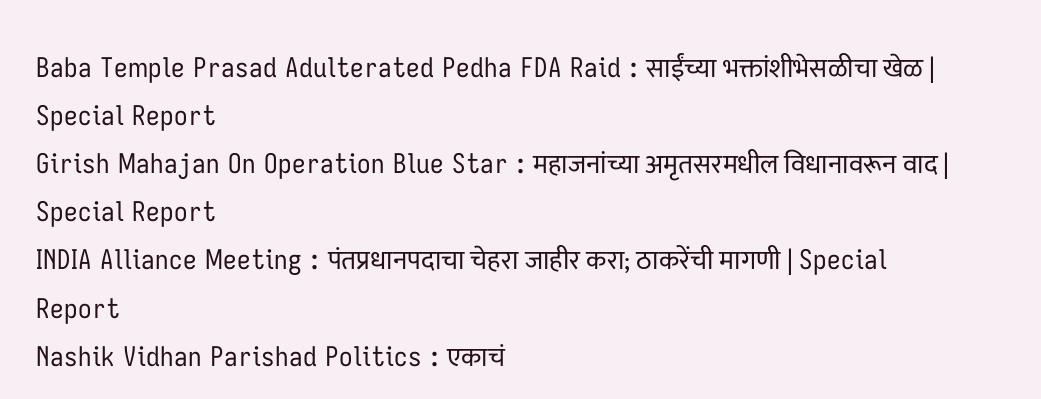Baba Temple Prasad Adulterated Pedha FDA Raid : साईंच्या भक्तांशीभेसळीचा खेळ | Special Report
Girish Mahajan On Operation Blue Star : महाजनांच्या अमृतसरमधील विधानावरून वाद | Special Report
INDIA Alliance Meeting : पंतप्रधानपदाचा चेहरा जाहीर करा; ठाकरेंची मागणी | Special Report
Nashik Vidhan Parishad Politics : एकाचं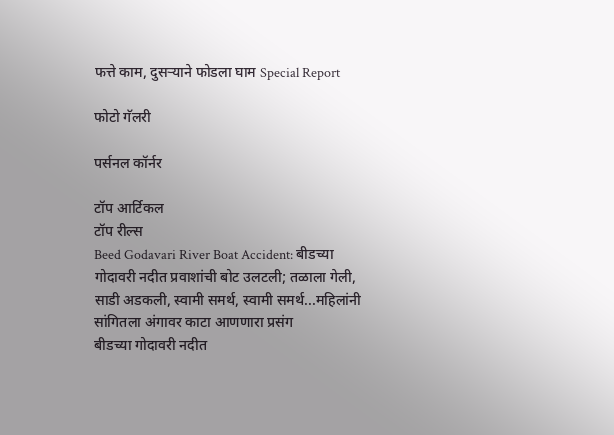फत्ते काम, दुसऱ्याने फोडला घाम Special Report

फोटो गॅलरी

पर्सनल कॉर्नर

टॉप आर्टिकल
टॉप रील्स
Beed Godavari River Boat Accident: बीडच्या गोदावरी नदीत प्रवाशांची बोट उलटली; तळाला गेली, साडी अडकली, स्वामी समर्थ, स्वामी समर्थ...महिलांनी सांगितला अंगावर काटा आणणारा प्रसंग
बीडच्या गोदावरी नदीत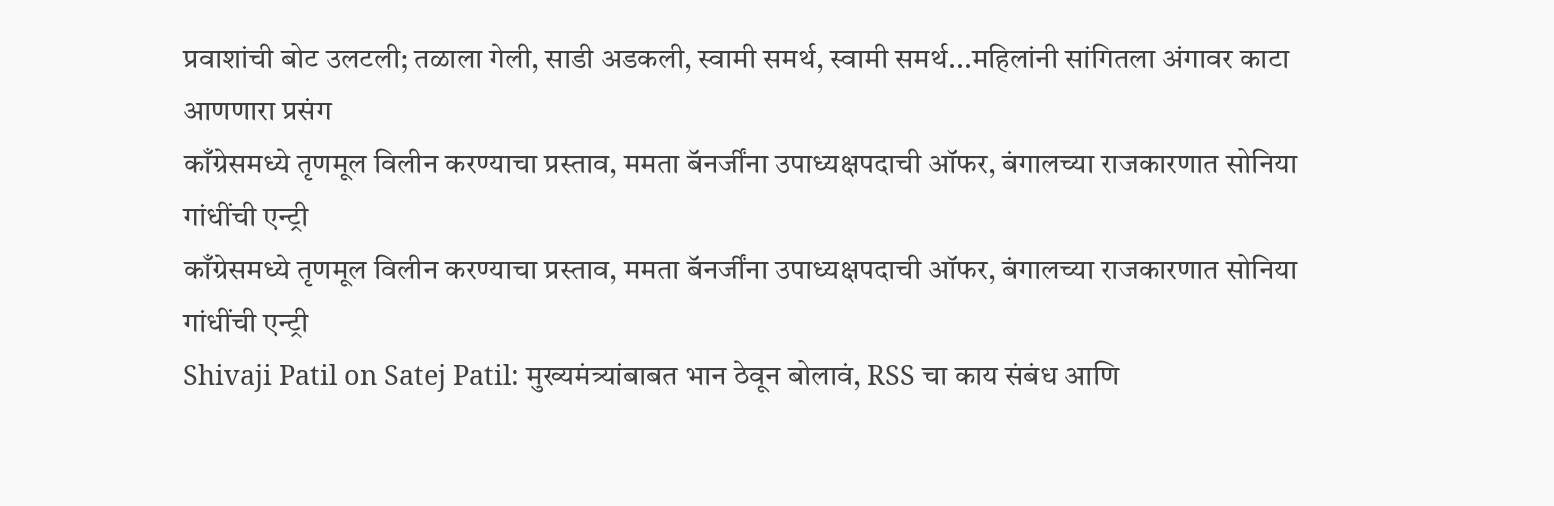प्रवाशांची बोट उलटली; तळाला गेली, साडी अडकली, स्वामी समर्थ, स्वामी समर्थ...महिलांनी सांगितला अंगावर काटा आणणारा प्रसंग
काँग्रेसमध्ये तृणमूल विलीन करण्याचा प्रस्ताव, ममता बॅनर्जींना उपाध्यक्षपदाची ऑफर, बंगालच्या राजकारणात सोनिया गांधींची एन्ट्री
काँग्रेसमध्ये तृणमूल विलीन करण्याचा प्रस्ताव, ममता बॅनर्जींना उपाध्यक्षपदाची ऑफर, बंगालच्या राजकारणात सोनिया गांधींची एन्ट्री
Shivaji Patil on Satej Patil: मुख्यमंत्र्यांबाबत भान ठेवून बोलावं, RSS चा काय संबंध आणि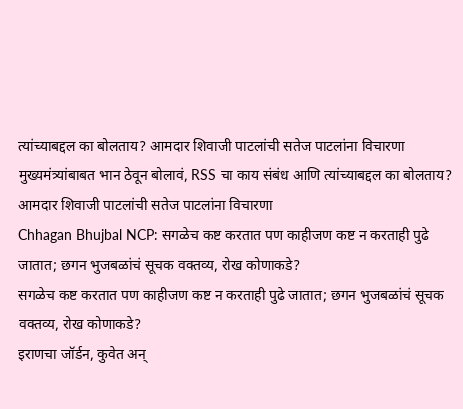त्यांच्याबद्दल का बोलताय? आमदार शिवाजी पाटलांची सतेज पाटलांना विचारणा
मुख्यमंत्र्यांबाबत भान ठेवून बोलावं, RSS चा काय संबंध आणि त्यांच्याबद्दल का बोलताय? आमदार शिवाजी पाटलांची सतेज पाटलांना विचारणा
Chhagan Bhujbal NCP: सगळेच कष्ट करतात पण काहीजण कष्ट न करताही पुढे जातात; छगन भुजबळांचं सूचक वक्तव्य, रोख कोणाकडे?
सगळेच कष्ट करतात पण काहीजण कष्ट न करताही पुढे जातात; छगन भुजबळांचं सूचक वक्तव्य, रोख कोणाकडे?
इराणचा जॉर्डन, कुवेत अन्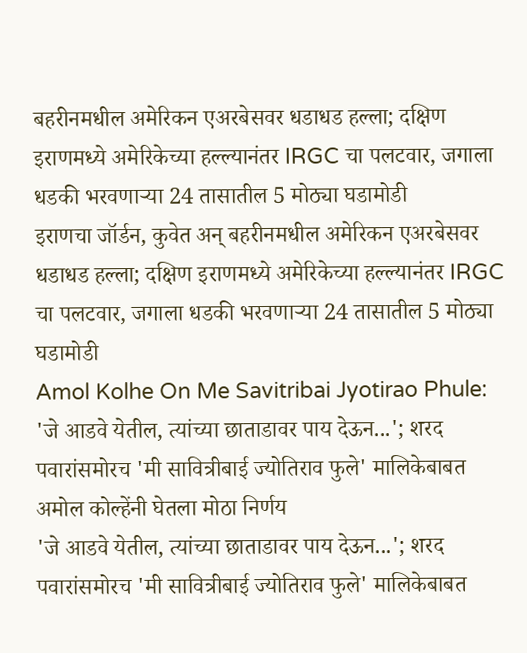बहरीनमधील अमेरिकन एअरबेसवर धडाधड हल्ला; दक्षिण इराणमध्ये अमेरिकेच्या हल्ल्यानंतर IRGC चा पलटवार, जगाला धडकी भरवणाऱ्या 24 तासातील 5 मोठ्या घडामोडी
इराणचा जॉर्डन, कुवेत अन् बहरीनमधील अमेरिकन एअरबेसवर धडाधड हल्ला; दक्षिण इराणमध्ये अमेरिकेच्या हल्ल्यानंतर IRGC चा पलटवार, जगाला धडकी भरवणाऱ्या 24 तासातील 5 मोठ्या घडामोडी
Amol Kolhe On Me Savitribai Jyotirao Phule: 'जे आडवे येतील, त्यांच्या छाताडावर पाय देऊन...'; शरद पवारांसमोरच 'मी सावित्रीबाई ज्योतिराव फुले' मालिकेबाबत अमोल कोल्हेंनी घेतला मोठा निर्णय
'जे आडवे येतील, त्यांच्या छाताडावर पाय देऊन...'; शरद पवारांसमोरच 'मी सावित्रीबाई ज्योतिराव फुले' मालिकेबाबत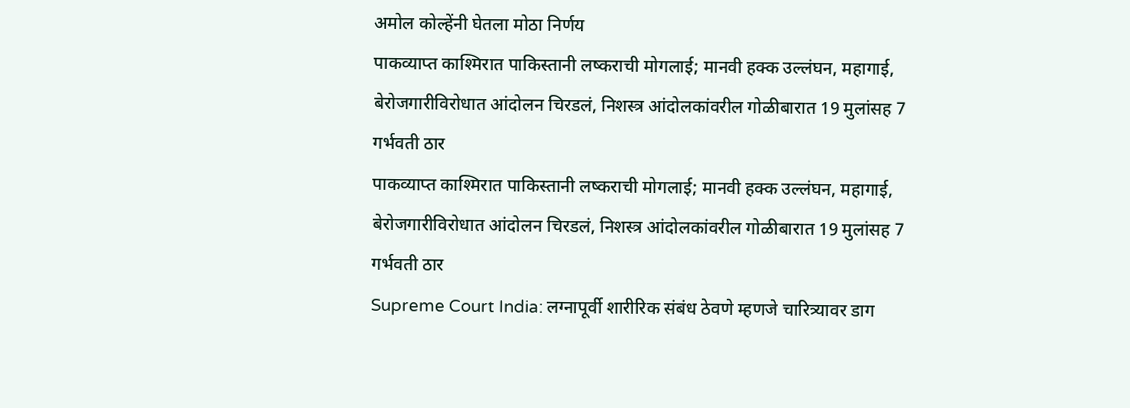अमोल कोल्हेंनी घेतला मोठा निर्णय
पाकव्याप्त काश्मिरात पाकिस्तानी लष्कराची मोगलाई; मानवी हक्क उल्लंघन, महागाई, बेरोजगारीविरोधात आंदोलन चिरडलं, निशस्त्र आंदोलकांवरील गोळीबारात 19 मुलांसह 7 गर्भवती ठार
पाकव्याप्त काश्मिरात पाकिस्तानी लष्कराची मोगलाई; मानवी हक्क उल्लंघन, महागाई, बेरोजगारीविरोधात आंदोलन चिरडलं, निशस्त्र आंदोलकांवरील गोळीबारात 19 मुलांसह 7 गर्भवती ठार
Supreme Court India: लग्नापूर्वी शारीरिक संबंध ठेवणे म्हणजे चारित्र्यावर डाग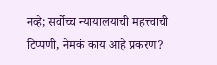नव्हे; सर्वोच्च न्यायालयाची महत्त्वाची टिप्पणी, नेमकं काय आहे प्रकरण?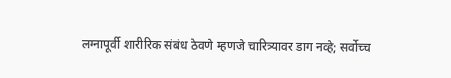लग्नापूर्वी शारीरिक संबंध ठेवणे म्हणजे चारित्र्यावर डाग नव्हे; सर्वोच्च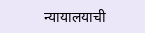न्यायालयाची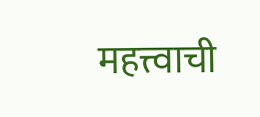महत्त्वाची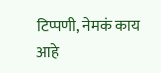टिप्पणी, नेमकं काय आहे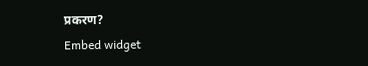प्रकरण?
Embed widget